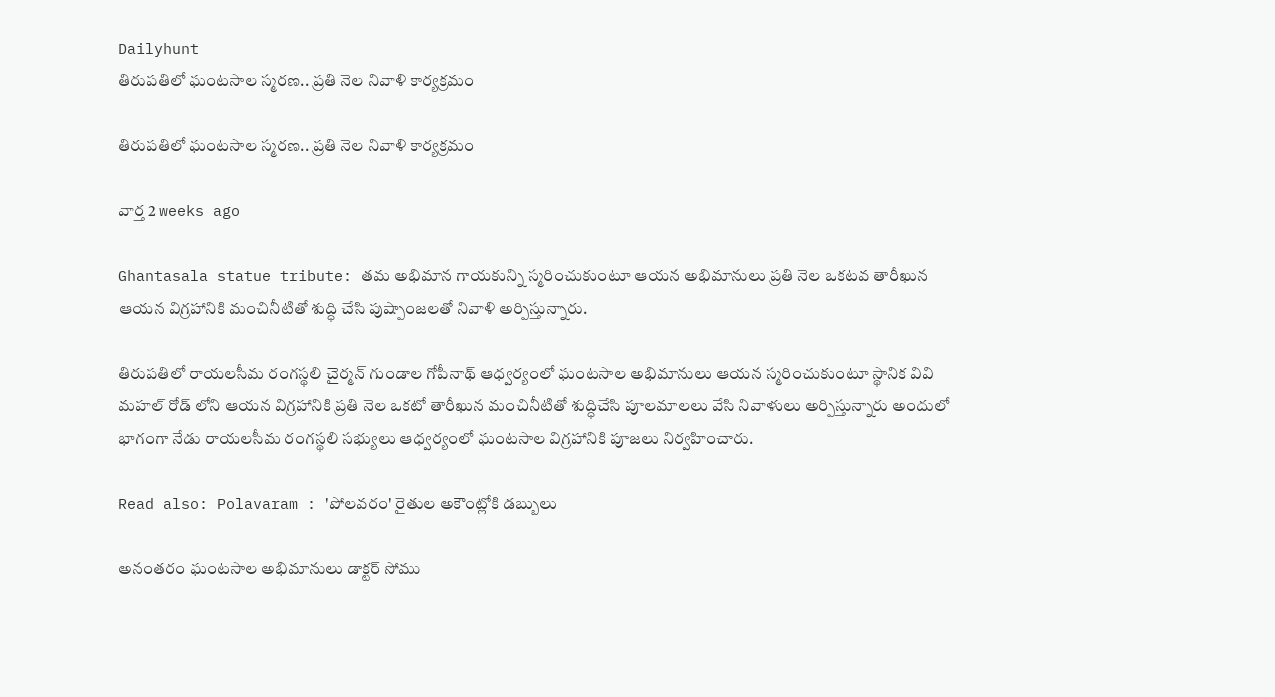Dailyhunt
తిరుపతిలో ఘంటసాల స్మరణ.. ప్రతి నెల నివాళి కార్యక్రమం

తిరుపతిలో ఘంటసాల స్మరణ.. ప్రతి నెల నివాళి కార్యక్రమం

వార్త 2 weeks ago

Ghantasala statue tribute: తమ అభిమాన గాయకున్ని స్మరించుకుంటూ ఆయన అభిమానులు ప్రతి నెల ఒకటవ తారీఖున ఆయన విగ్రహానికి మంచినీటితో శుద్ధి చేసి పుష్పాంజలతో నివాళి అర్పిస్తున్నారు.

తిరుపతిలో రాయలసీమ రంగస్థలి చైర్మన్ గుండాల గోపీనాథ్ ఆధ్వర్యంలో ఘంటసాల అభిమానులు ఆయన స్మరించుకుంటూ స్థానిక వివి మహల్ రోడ్ లోని ఆయన విగ్రహానికి ప్రతి నెల ఒకటో తారీఖున మంచినీటితో శుద్ధిచేసి పూలమాలలు వేసి నివాళులు అర్పిస్తున్నారు అందులో భాగంగా నేడు రాయలసీమ రంగస్థలి సభ్యులు ఆధ్వర్యంలో ఘంటసాల విగ్రహానికి పూజలు నిర్వహించారు.

Read also: Polavaram : 'పోలవరం' రైతుల అకౌంట్లోకి డబ్బులు

అనంతరం ఘంటసాల అభిమానులు డాక్టర్ సోము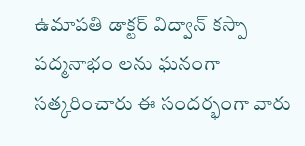ఉమాపతి డాక్టర్ విద్వాన్ కస్పా పద్మనాభం లను ఘనంగా సత్కరించారు ఈ సందర్భంగా వారు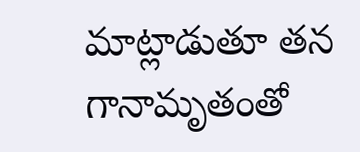మాట్లాడుతూ తన గానామృతంతో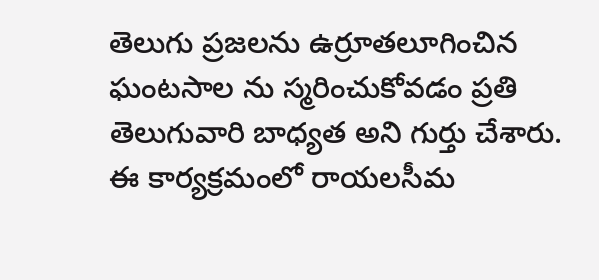తెలుగు ప్రజలను ఉర్రూతలూగించిన ఘంటసాల ను స్మరించుకోవడం ప్రతి తెలుగువారి బాధ్యత అని గుర్తు చేశారు. ఈ కార్యక్రమంలో రాయలసీమ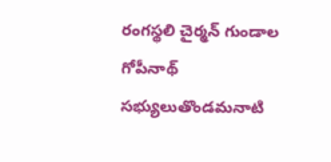రంగస్థలి చైర్మన్ గుండాల గోపీనాథ్ సభ్యులుతొండమనాటి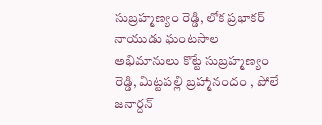సుబ్రహ్మణ్యం రెడ్డి, లోక ప్రభాకర్ నాయుడు ఘంటసాల అభిమానులు కొట్టే సుబ్రహ్మణ్యం రెడ్డి, మిట్టపల్లి బ్రహ్మానందం , పోలే జనార్దన్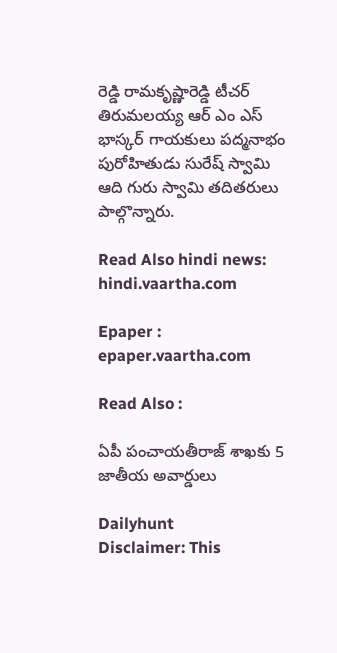రెడ్డి రామకృష్ణారెడ్డి టీచర్ తిరుమలయ్య ఆర్ ఎం ఎస్ భాస్కర్ గాయకులు పద్మనాభం పురోహితుడు సురేష్ స్వామి ఆది గురు స్వామి తదితరులు పాల్గొన్నారు.

Read Also hindi news: hindi.vaartha.com

Epaper : epaper.vaartha.com

Read Also :

ఏపీ పంచాయతీరాజ్ శాఖకు 5 జాతీయ అవార్డులు

Dailyhunt
Disclaimer: This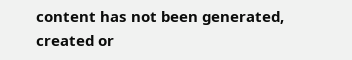content has not been generated, created or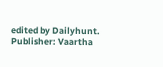edited by Dailyhunt. Publisher: Vaartha